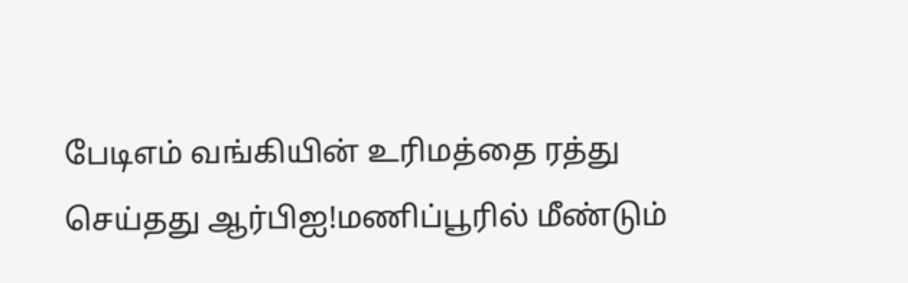பேடிஎம் வங்கியின் உரிமத்தை ரத்து செய்தது ஆர்பிஐ!மணிப்பூரில் மீண்டும்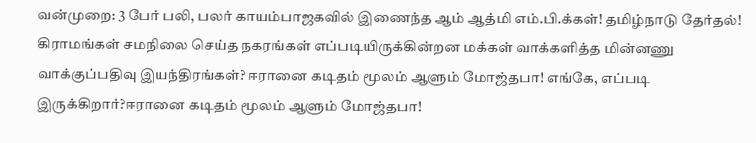வன்முறை: 3 பேர் பலி, பலர் காயம்பாஜகவில் இணைந்த ஆம் ஆத்மி எம்.பி.க்கள்! தமிழ்நாடு தேர்தல்! கிராமங்கள் சமநிலை செய்த நகரங்கள் எப்படியிருக்கின்றன மக்கள் வாக்களித்த மின்னணு வாக்குப்பதிவு இயந்திரங்கள்? ஈரானை கடிதம் மூலம் ஆளும் மோஜ்தபா! எங்கே, எப்படி இருக்கிறார்?ஈரானை கடிதம் மூலம் ஆளும் மோஜ்தபா!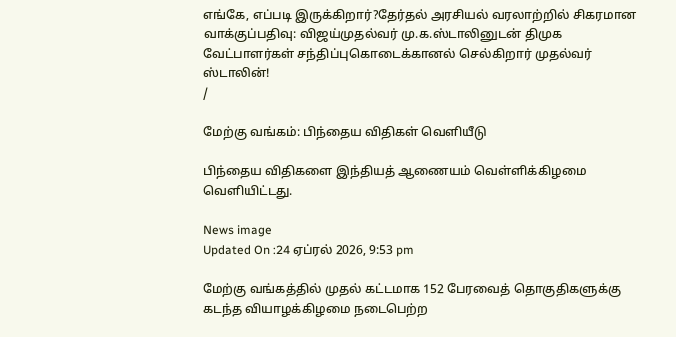எங்கே, எப்படி இருக்கிறார்?தேர்தல் அரசியல் வரலாற்றில் சிகரமான வாக்குப்பதிவு: விஜய்முதல்வர் மு.க.ஸ்டாலினுடன் திமுக வேட்பாளர்கள் சந்திப்புகொடைக்கானல் செல்கிறார் முதல்வர் ஸ்டாலின்!
/

மேற்கு வங்கம்: பிந்தைய விதிகள் வெளியீடு

பிந்தைய விதிகளை இந்தியத் ஆணையம் வெள்ளிக்கிழமை வெளியிட்டது.

News image
Updated On :24 ஏப்ரல் 2026, 9:53 pm

மேற்கு வங்கத்தில் முதல் கட்டமாக 152 பேரவைத் தொகுதிகளுக்கு கடந்த வியாழக்கிழமை நடைபெற்ற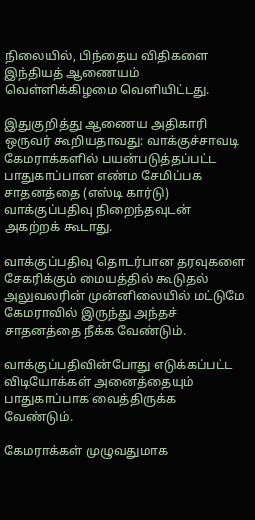நிலையில், பிந்தைய விதிகளை இந்தியத் ஆணையம் வெள்ளிக்கிழமை வெளியிட்டது.

இதுகுறித்து ஆணைய அதிகாரி ஒருவர் கூறியதாவது: வாக்குச்சாவடி கேமராக்களில் பயன்படுத்தப்பட்ட பாதுகாப்பான எண்ம சேமிப்பக சாதனத்தை (எஸ்டி கார்டு) வாக்குப்பதிவு நிறைந்தவுடன் அகற்றக் கூடாது.

வாக்குப்பதிவு தொடர்பான தரவுகளை சேகரிக்கும் மையத்தில் கூடுதல் அலுவலரின் முன்னிலையில் மட்டுமே கேமராவில் இருந்து அந்தச் சாதனத்தை நீக்க வேண்டும்.

வாக்குப்பதிவின்போது எடுக்கப்பட்ட விடியோக்கள் அனைத்தையும் பாதுகாப்பாக வைத்திருக்க வேண்டும்.

கேமராக்கள் முழுவதுமாக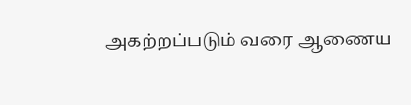அகற்றப்படும் வரை ஆணைய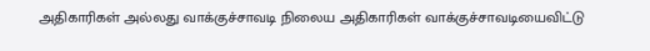அதிகாரிகள் அல்லது வாக்குச்சாவடி நிலைய அதிகாரிகள் வாக்குச்சாவடியைவிட்டு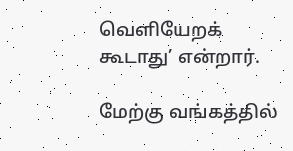வெளியேறக் கூடாது’ என்றார்.

மேற்கு வங்கத்தில்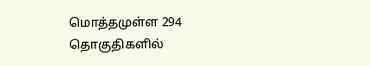மொத்தமுள்ள 294 தொகுதிகளில்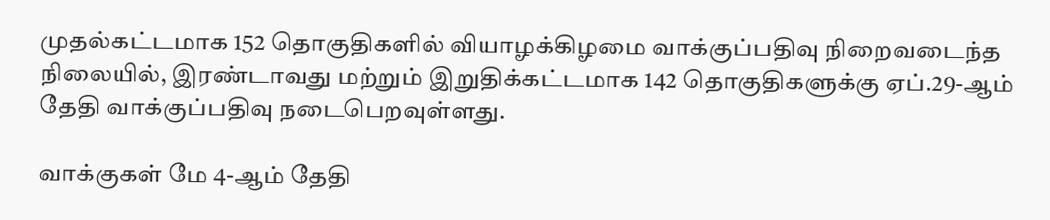முதல்கட்டமாக 152 தொகுதிகளில் வியாழக்கிழமை வாக்குப்பதிவு நிறைவடைந்த நிலையில், இரண்டாவது மற்றும் இறுதிக்கட்டமாக 142 தொகுதிகளுக்கு ஏப்.29-ஆம் தேதி வாக்குப்பதிவு நடைபெறவுள்ளது.

வாக்குகள் மே 4-ஆம் தேதி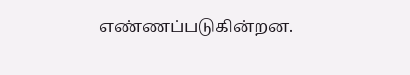எண்ணப்படுகின்றன.